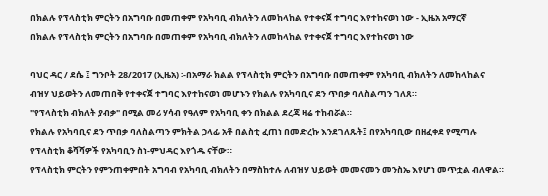በክልሉ የፕላስቲክ ምርትን በአግባቡ በመጠቀም የአካባቢ ብክለትን ለመከላከል የተቀናጀ ተግባር እየተከናወነ ነው - ኢዜአ አማርኛ
በክልሉ የፕላስቲክ ምርትን በአግባቡ በመጠቀም የአካባቢ ብክለትን ለመከላከል የተቀናጀ ተግባር እየተከናወነ ነው

ባህር ዳር / ደሴ ፤ ግንቦት 28/2017 (ኢዜአ) ፡-በአማራ ክልል የፕላስቲክ ምርትን በአግባቡ በመጠቀም የአካባቢ ብክለትን ለመከላከልና ብዝሃ ህይወትን ለመጠበቅ የተቀናጀ ተግባር እየተከናወነ መሆኑን የክልሉ የአካባቢና ደን ጥበቃ ባለስልጣን ገለጸ።
"የፕላስቲክ ብክለት ያብቃ" በሚል መሪ ሃሳብ የዓለም የአካባቢ ቀን በክልል ደረጃ ዛሬ ተከብሯል።
የክልሉ የአካባቢና ደን ጥበቃ ባለስልጣን ምክትል ኃላፊ አቶ በልስቲ ፈጠነ በመድረኩ እንደገለጹት፤ በየአካባቢው በዘፈቀደ የሚጣሉ የፕላስቲክ ቆሻሻዎች የአካባቢን ስነ-ምህዳር እየጎዱ ናቸው።
የፕላስቲክ ምርትን የምንጠቀምበት አግባብ የአካባቢ ብክለትን በማስከተሉ ለብዝሃ ህይወት መመናመን መንስኤ እየሆነ መጥቷል ብለዋል።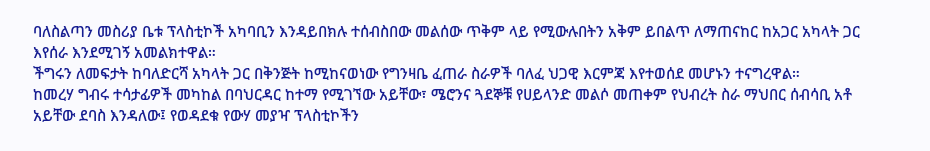ባለስልጣን መስሪያ ቤቱ ፕላስቲኮች አካባቢን እንዳይበክሉ ተሰብስበው መልሰው ጥቅም ላይ የሚውሉበትን አቅም ይበልጥ ለማጠናከር ከአጋር አካላት ጋር እየሰራ እንደሚገኝ አመልክተዋል።
ችግሩን ለመፍታት ከባለድርሻ አካላት ጋር በቅንጅት ከሚከናወነው የግንዛቤ ፈጠራ ስራዎች ባለፈ ህጋዊ እርምጃ እየተወሰደ መሆኑን ተናግረዋል።
ከመረሃ ግብሩ ተሳታፊዎች መካከል በባህርዳር ከተማ የሚገኘው አይቸው፣ ሜሮንና ጓደኞቹ የሀይላንድ መልሶ መጠቀም የህብረት ስራ ማህበር ሰብሳቢ አቶ አይቸው ደባስ እንዳለው፤ የወዳደቁ የውሃ መያዣ ፕላስቲኮችን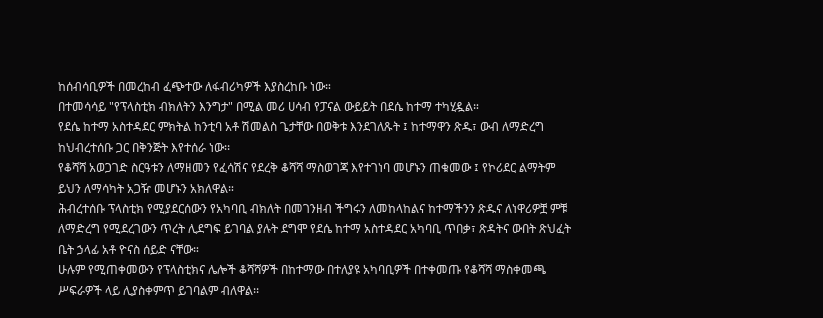ከሰብሳቢዎች በመረከብ ፈጭተው ለፋብሪካዎች እያስረከቡ ነው።
በተመሳሳይ "የፕላስቲክ ብክለትን እንግታ" በሚል መሪ ሀሳብ የፓናል ውይይት በደሴ ከተማ ተካሂዷል።
የደሴ ከተማ አስተዳደር ምክትል ከንቲባ አቶ ሽመልስ ጌታቸው በወቅቱ እንደገለጹት ፤ ከተማዋን ጽዱ፣ ውብ ለማድረግ ከህብረተሰቡ ጋር በቅንጅት እየተሰራ ነው፡፡
የቆሻሻ አወጋገድ ስርዓቱን ለማዘመን የፈሳሽና የደረቅ ቆሻሻ ማስወገጃ እየተገነባ መሆኑን ጠቁመው ፤ የኮሪደር ልማትም ይህን ለማሳካት አጋዥ መሆኑን አክለዋል።
ሕብረተሰቡ ፕላስቲክ የሚያደርሰውን የአካባቢ ብክለት በመገንዘብ ችግሩን ለመከላከልና ከተማችንን ጽዱና ለነዋሪዎቿ ምቹ ለማድረግ የሚደረገውን ጥረት ሊደግፍ ይገባል ያሉት ደግሞ የደሴ ከተማ አስተዳደር አካባቢ ጥበቃ፣ ጽዳትና ውበት ጽህፈት ቤት ኃላፊ አቶ ዮናስ ሰይድ ናቸው።
ሁሉም የሚጠቀመውን የፕላስቲክና ሌሎች ቆሻሻዎች በከተማው በተለያዩ አካባቢዎች በተቀመጡ የቆሻሻ ማስቀመጫ ሥፍራዎች ላይ ሊያስቀምጥ ይገባልም ብለዋል፡፡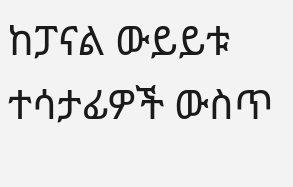ከፓናል ውይይቱ ተሳታፊዎች ውስጥ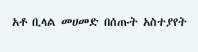አቶ ቢላል መሀመድ በሰጡት አስተያየት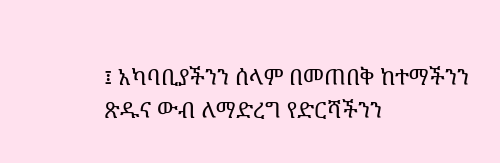፤ አካባቢያችንን ሰላም በመጠበቅ ከተማችንን ጽዱና ውብ ለማድረግ የድርሻችንን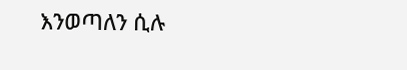እንወጣለን ሲሉ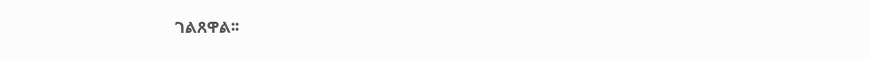ገልጸዋል፡፡